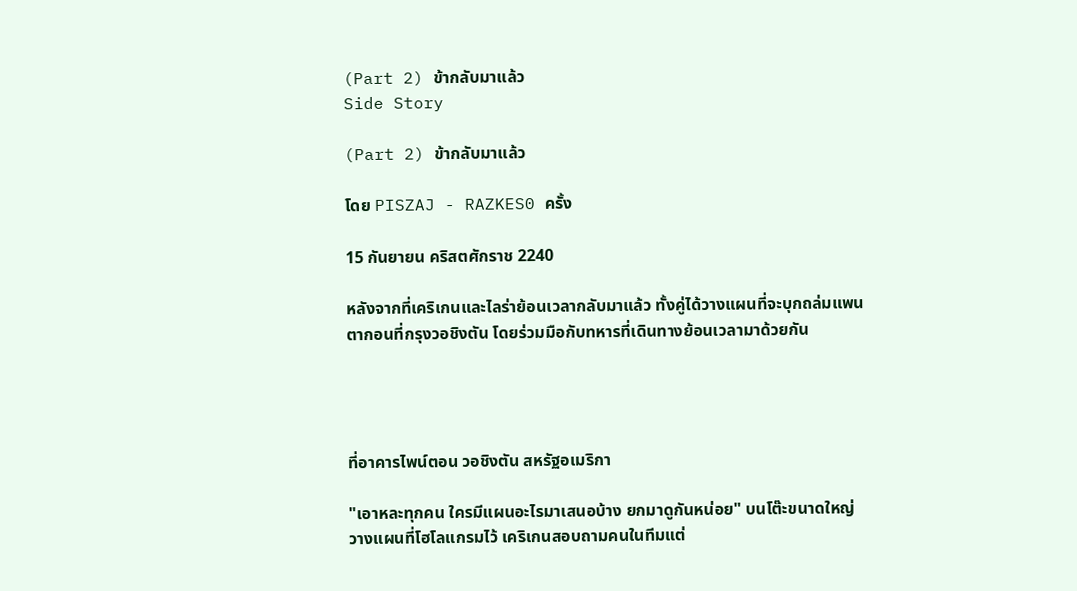(Part 2) ข้ากลับมาแล้ว
Side Story

(Part 2) ข้ากลับมาแล้ว

โดย PISZAJ - RAZKES0 ครั้ง

15 กันยายน คริสตศักราช 2240

หลังจากที่เคริเกนและไลร่าย้อนเวลากลับมาแล้ว ทั้งคู่ได้วางแผนที่จะบุกถล่มแพนตากอนที่กรุงวอชิงตัน โดยร่วมมือกับทหารที่เดินทางย้อนเวลามาด้วยกัน




ที่อาคารไพน์ตอน วอชิงตัน สหรัฐอเมริกา

"เอาหละทุกคน ใครมีแผนอะไรมาเสนอบ้าง ยกมาดูกันหน่อย" บนโต๊ะขนาดใหญ่วางแผนที่โฮโลแกรมไว้ เคริเกนสอบถามคนในทีมแต่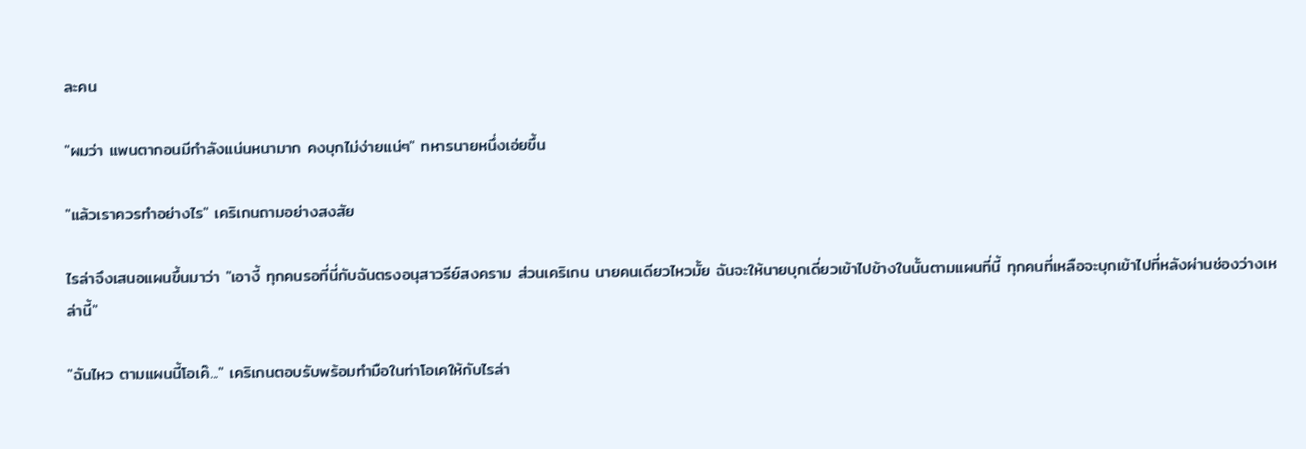ละคน

"ผมว่า แพนตากอนมีกำลังแน่นหนามาก คงบุกไม่ง่ายแน่ๆ" ทหารนายหนึ่งเอ่ยขึ้น

"แล้วเราควรทำอย่างไร" เคริเกนถามอย่างสงสัย

ไรล่าจึงเสนอแผนขึ้นมาว่า "เอางี้ ทุกคนรอที่นี่กับฉันตรงอนุสาวรีย์สงคราม ส่วนเคริเกน นายคนเดียวไหวมั้ย ฉันจะให้นายบุกเดี่ยวเข้าไปข้างในนั้นตามแผนที่นี้ ทุกคนที่เหลือจะบุกเข้าไปที่หลังผ่านช่องว่างเหล่านี้"

"ฉันไหว ตามแผนนี้โอเค๊..." เคริเกนตอบรับพร้อมทำมือในท่าโอเคให้กับไรล่า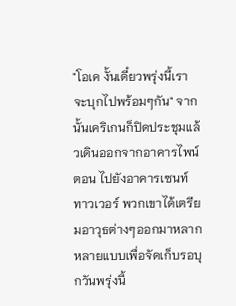"โอเค งั้นเดี๋ยวพรุ่งนี้เราจะบุกไปพร้อมๆกัน" จากนั้นเคริเกนก็ปิดประชุมแล้วเดินออกจากอาคารไพน์ตอน ไปยังอาคารเซนท์ทาวเวอร์ พวกเขาได้เตรียมอาวุธต่างๆออกมาหลากหลายแบบเพื่อจัดเก็บรอบุกวันพรุ่งนี้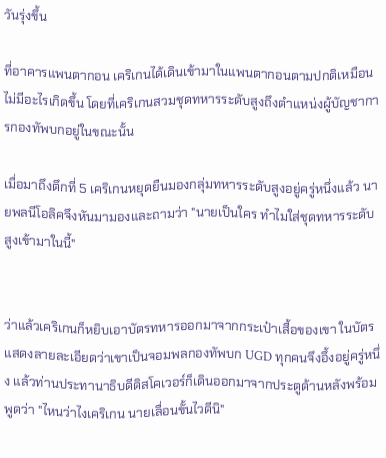วันรุ่งขึ้น

ที่อาคารแพนตากอน เคริเกนได้เดินเข้ามาในแพนตากอนตามปกติเหมือนไม่มีอะไรเกิดขึ้น โดยที่เคริเกนสวมชุดทหารระดับสูงถึงตำแหน่งผู้บัญชาการกองทัพบกอยู่ในขณะนั้น

เมื่อมาถึงตึกที่ 5 เคริเกนหยุดยืนมองกลุ่มทหารระดับสูงอยู่ครู่หนึ่งแล้ว นายพลนีโอลิคจึงหันมามองและถามว่า "นายเป็นใคร ทำไมใส่ชุดทหารระดับสูงเข้ามาในนี้"


ว่าแล้วเคริเกนก็หยิบเอาบัตรทหารออกมาจากกระเป๋าเสื้อของเขา ในบัตรแสดงลายละเอียดว่าเขาเป็นจอมพลกองทัพบก UGD ทุกคนจึงอึ้งอยู่ครู่หนึ่ง แล้วท่านประทานาธิบดีดิสโคเวอร์ก็เดินออกมาจากประตูด้านหลังพร้อมพูดว่า "ไหนว่าไงเคริเกน นายเลื่อนขั้นไวดีนิ"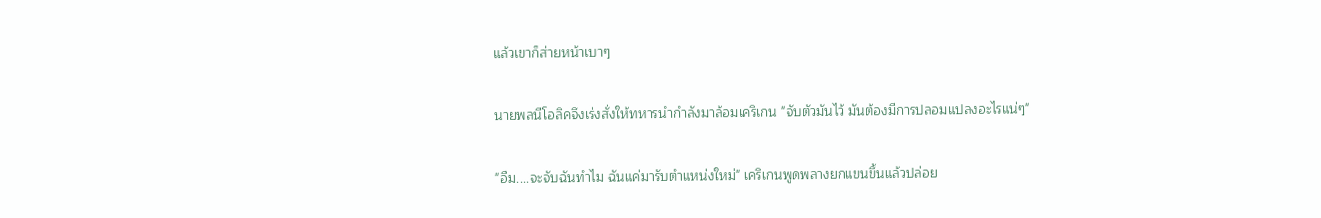แล้วเขาก็ส่ายหน้าเบาๆ

นายพลนีโอลิคจึงเร่งสั่งให้ทหารนำกำลังมาล้อมเคริเกน "จับตัวมันไว้ มันต้องมีการปลอมแปลงอะไรแน่ๆ"

"อืม....จะจับฉันทำไม ฉันแค่มารับตำแหน่งใหม่" เคริเกนพูดพลางยกแขนขึ้นแล้วปล่อย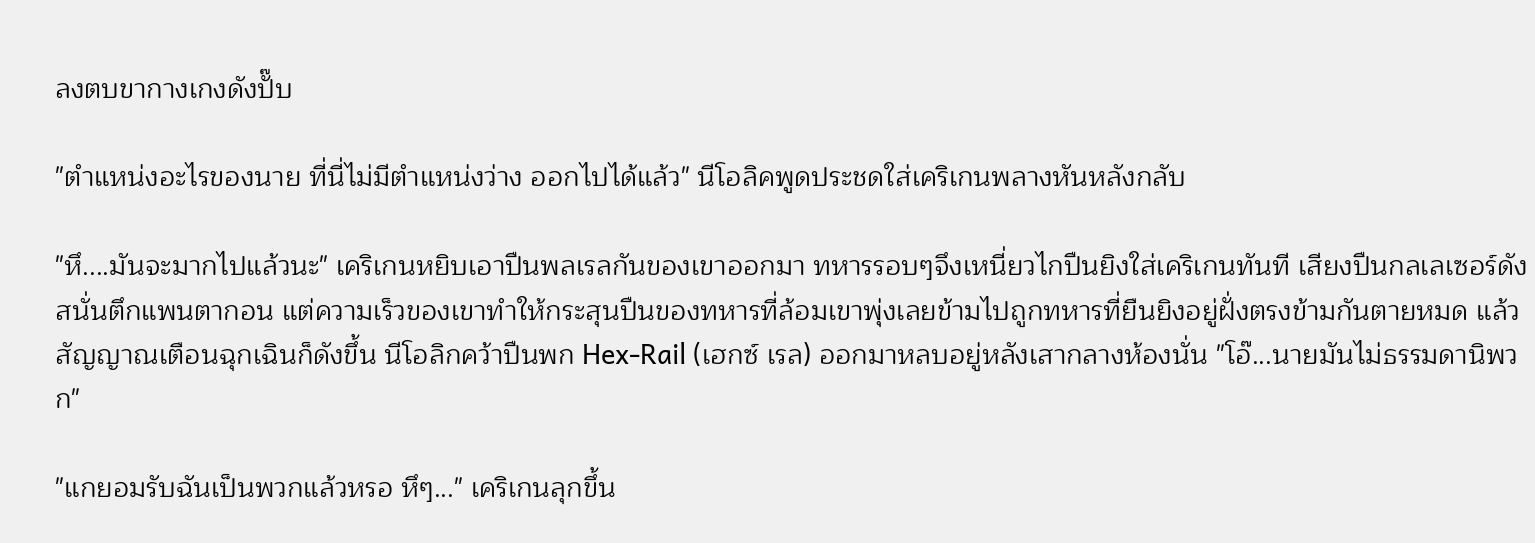ลงตบขากางเกงดังปั๊บ

"ตำแหน่งอะไรของนาย ที่นี่ไม่มีตำแหน่งว่าง ออกไปได้แล้ว" นีโอลิคพูดประชดใส่เคริเกนพลางหันหลังกลับ

"หึ....มันจะมากไปแล้วนะ" เคริเกนหยิบเอาปืนพลเรลกันของเขาออกมา ทหารรอบๆจึงเหนี่ยวไกปืนยิงใส่เคริเกนทันที เสียงปืนกลเลเซอร์ดังสนั่นตึกแพนตากอน แต่ความเร็วของเขาทำให้กระสุนปืนของทหารที่ล้อมเขาพุ่งเลยข้ามไปถูกทหารที่ยืนยิงอยู่ฝั่งตรงข้ามกันตายหมด แล้วสัญญาณเตือนฉุกเฉินก็ดังขึ้น นีโอลิกคว้าปืนพก Hex-Rail (เฮกซ์ เรล) ออกมาหลบอยู่หลังเสากลางห้องนั่น "โอ๊...นายมันไม่ธรรมดานิพวก"

"แกยอมรับฉันเป็นพวกแล้วหรอ หึๆ..." เคริเกนลุกขึ้น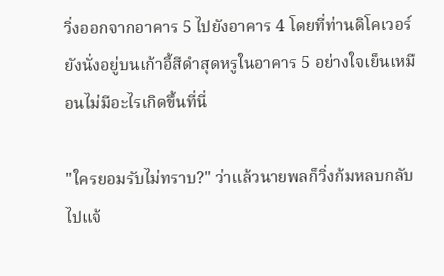วิ่งออกจากอาคาร 5 ไปยังอาคาร 4 โดยที่ท่านดิโคเวอร์ยังนั่งอยู่บนเก้าอี้สีดำสุดหรูในอาคาร 5 อย่างใจเย็นเหมือนไม่มีอะไรเกิดขึ้นที่นี่

"ใครยอมรับไม่ทราบ?" ว่าแล้วนายพลก็วิ่งก้มหลบกลับไปแจ้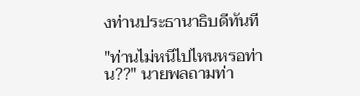งท่านประธานาธิบดีทันที

"ท่านไม่หนีไปไหนหรอท่าน??" นายพลถามท่า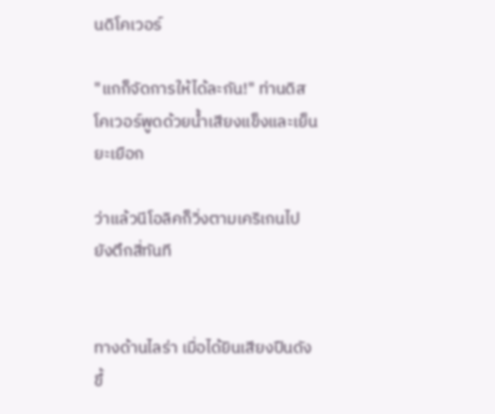นดิโคเวอร์

"แกก็จัดการให้ได้ละกัน!" ท่านดิสโคเวอร์พูดด้วยน้ำเสียงแข็งและเย็นยะเยือก

ว่าแล้วนีโอลิคก็วิ่งตามเคริเกนไปยังตึกสี่ทันที


ทางด้านไลร่า เมื่อได้ยินเสียงปืนดังขึ้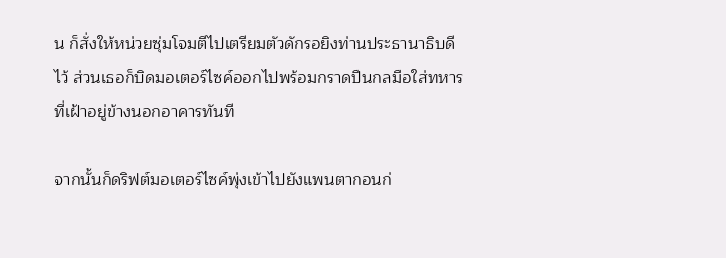น ก็สั่งให้หน่วยซุ่มโจมตีไปเตรียมตัวดักรอยิงท่านประธานาธิบดีไว้ ส่วนเธอก็บิดมอเตอร์ไซค์ออกไปพร้อมกราดปืนกลมือใส่ทหารที่เฝ้าอยู่ข้างนอกอาคารทันที

จากนั้นก็ดริฟต์มอเตอร์ไซค์พุ่งเข้าไปยังแพนตากอนก่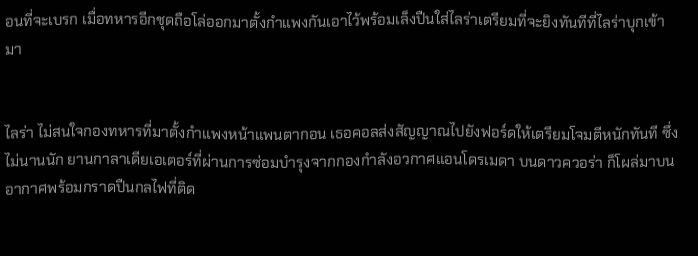อนที่จะเบรก เมื่อทหารอีกชุดถือโล่ออกมาตั้งกำแพงกันเอาไว้พร้อมเล็งปืนใส่ไลร่าเตรียมที่จะยิงทันทีที่ไลร่าบุกเข้ามา


ไลร่า ไม่สนใจกองทหารที่มาตั้งกำแพงหน้าแพนตากอน เธอคอลส่งสัญญาณไปยังฟอร์ดให้เตรียมโจมตีหนักทันที ซึ่งไม่นานนัก ยานกาลาเดียเอเตอร์ที่ผ่านการซ่อมบำรุงจากกองกำลังอวกาศแอนโดรเมดา บนดาวควอร่า ก็โผล่มาบนอากาศพร้อมกราดปืนกลไฟที่ติด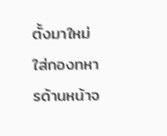ตั้งมาใหม่ใส่กองทหารด้านหน้าจ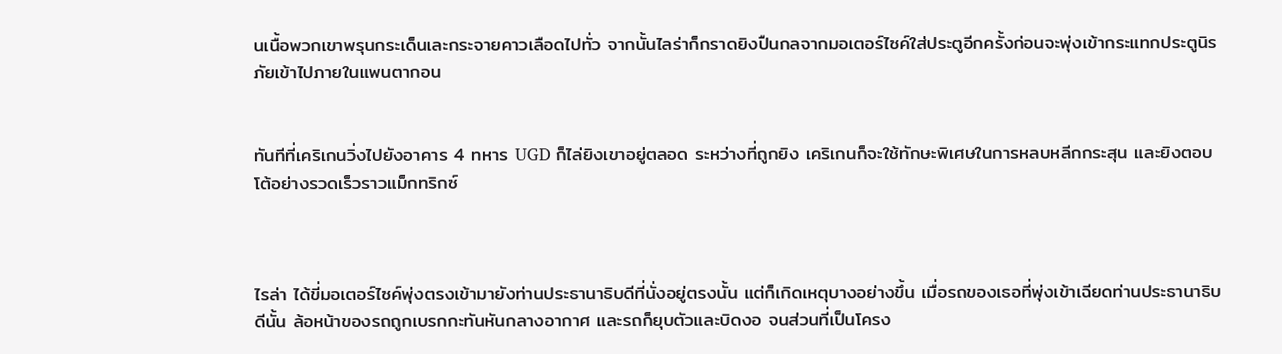นเนื้อพวกเขาพรุนกระเด็นเละกระจายคาวเลือดไปทั่ว จากนั้นไลร่าก็กราดยิงปืนกลจากมอเตอร์ไซค์ใส่ประตูอีกครั้งก่อนจะพุ่งเข้ากระแทกประตูนิรภัยเข้าไปภายในแพนตากอน


ทันทีที่เคริเกนวิ่งไปยังอาคาร 4 ทหาร UGD ก็ไล่ยิงเขาอยู่ตลอด ระหว่างที่ถูกยิง เคริเกนก็จะใช้ทักษะพิเศษในการหลบหลีกกระสุน และยิงตอบโต้อย่างรวดเร็วราวแม็กทริกซ์



ไรล่า ได้ขี่มอเตอร์ไซค์พุ่งตรงเข้ามายังท่านประธานาธิบดีที่นั่งอยู่ตรงนั้น แต่ก็เกิดเหตุบางอย่างขึ้น เมื่อรถของเธอที่พุ่งเข้าเฉียดท่านประธานาธิบดีนั้น ล้อหน้าของรถถูกเบรกกะทันหันกลางอากาศ และรถก็ยุบตัวและบิดงอ จนส่วนที่เป็นโครง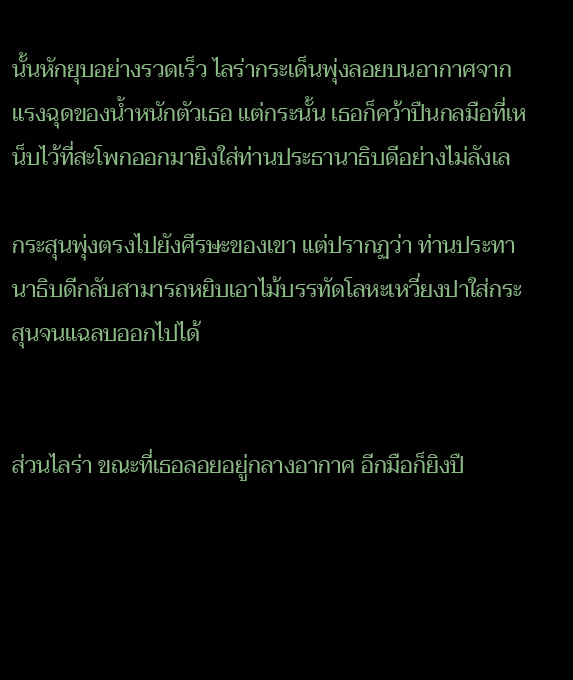นั้นหักยุบอย่างรวดเร็ว ไลร่ากระเด็นพุ่งลอยบนอากาศจากแรงฉุดของน้ำหนักตัวเธอ แต่กระนั้น เธอก็คว้าปืนกลมือที่เหน็บไว้ที่สะโพกออกมายิงใส่ท่านประธานาธิบดีอย่างไม่ลังเล

กระสุนพุ่งตรงไปยังศีรษะของเขา แต่ปรากฏว่า ท่านประทานาธิบดีกลับสามารถหยิบเอาไม้บรรทัดโลหะเหวี่ยงปาใส่กระสุนจนแฉลบออกไปได้


ส่วนไลร่า ขณะที่เธอลอยอยู่กลางอากาศ อีกมือก็ยิงปื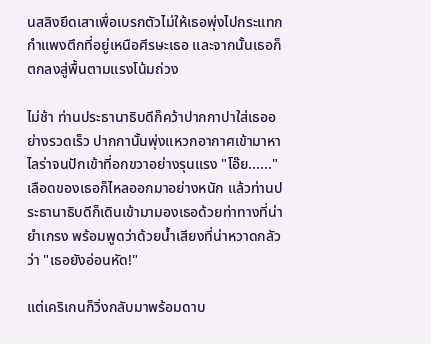นสลิงยึดเสาเพื่อเบรกตัวไม่ให้เธอพุ่งไปกระแทกกำแพงตึกที่อยู่เหนือศีรษะเธอ และจากนั้นเธอก็ตกลงสู่พื้นตามแรงโน้มถ่วง

ไม่ช้า ท่านประธานาธิบดีก็คว้าปากกาปาใส่เธออย่างรวดเร็ว ปากกานั้นพุ่งแหวกอากาศเข้ามาหาไลร่าจนปักเข้าที่อกขวาอย่างรุนแรง "โอ๊ย......" เลือดของเธอก็ไหลออกมาอย่างหนัก แล้วท่านประธานาธิบดีก็เดินเข้ามามองเธอด้วยท่าทางที่น่ายำเกรง พร้อมพูดว่าด้วยน้ำเสียงที่น่าหวาดกลัวว่า "เธอยังอ่อนหัด!"

แต่เคริเกนก็วิ่งกลับมาพร้อมดาบ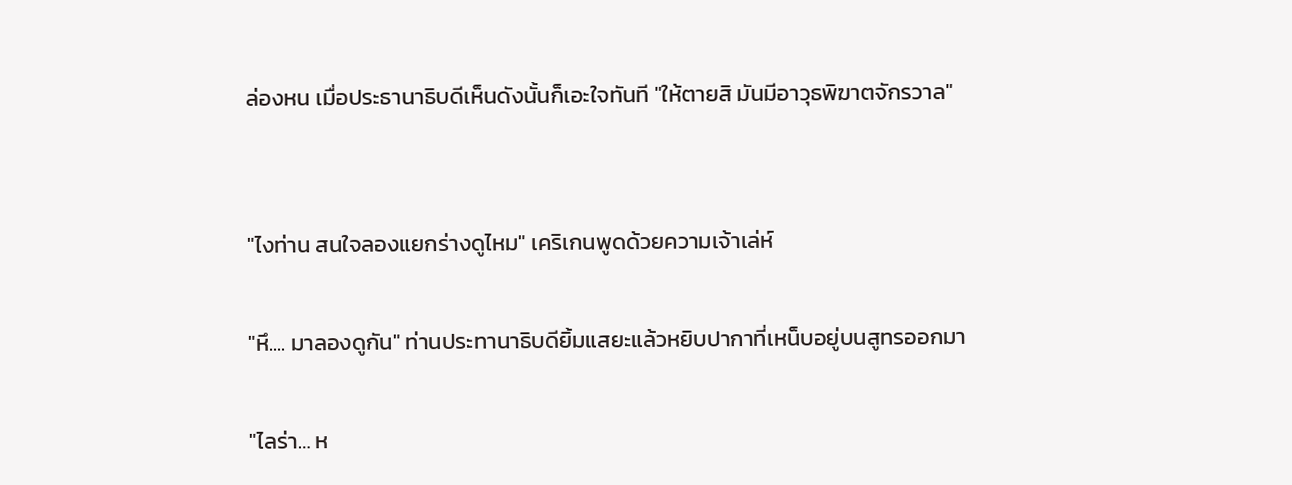ล่องหน เมื่อประธานาธิบดีเห็นดังนั้นก็เอะใจทันที "ให้ตายสิ มันมีอาวุธพิฆาตจักรวาล"


"ไงท่าน สนใจลองแยกร่างดูไหม" เคริเกนพูดด้วยความเจ้าเล่ห์

"หึ.... มาลองดูกัน" ท่านประทานาธิบดียิ้มแสยะแล้วหยิบปากาที่เหน็บอยู่บนสูทรออกมา

"ไลร่า… ห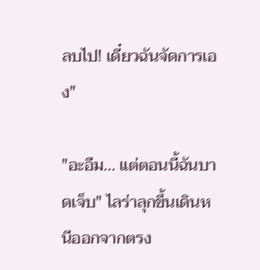ลบไป! เดี๋ยวฉันจัดการเอง"

"อะอืม... แต่ตอนนี้ฉันบาดเจ็บ" ไลร่าลุกขึ้นเดินหนีออกจากตรง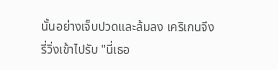นั้นอย่างเจ็บปวดและล้มลง เคริเกนจึงรี่วิ่งเข้าไปรับ "นี่เธอ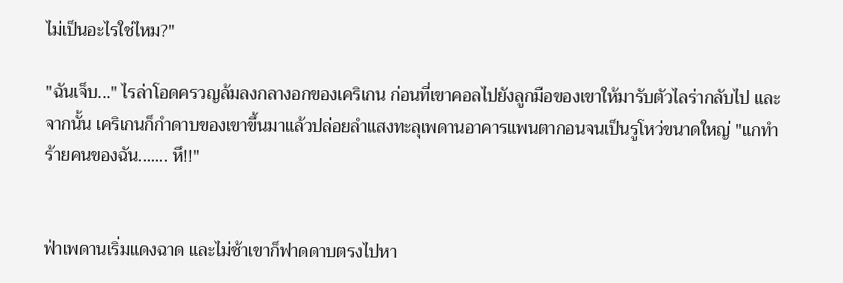ไม่เป็นอะไรใช่ไหม?"

"ฉันเจ็บ..." ไรล่าโอดครวญล้มลงกลางอกของเคริเกน ก่อนที่เขาคอลไปยังลูกมือของเขาให้มารับตัวไลร่ากลับไป และจากนั้น เคริเกนก็กำดาบของเขาขึ้นมาแล้วปล่อยลำแสงทะลุเพดานอาคารแพนตากอนจนเป็นรูโหว่ขนาดใหญ่ "แกทำร้ายคนของฉัน....... หึ!!"


ฟ่าเพดานเริ่มแดงฉาด และไม่ช้าเขาก็ฟาดดาบตรงไปหา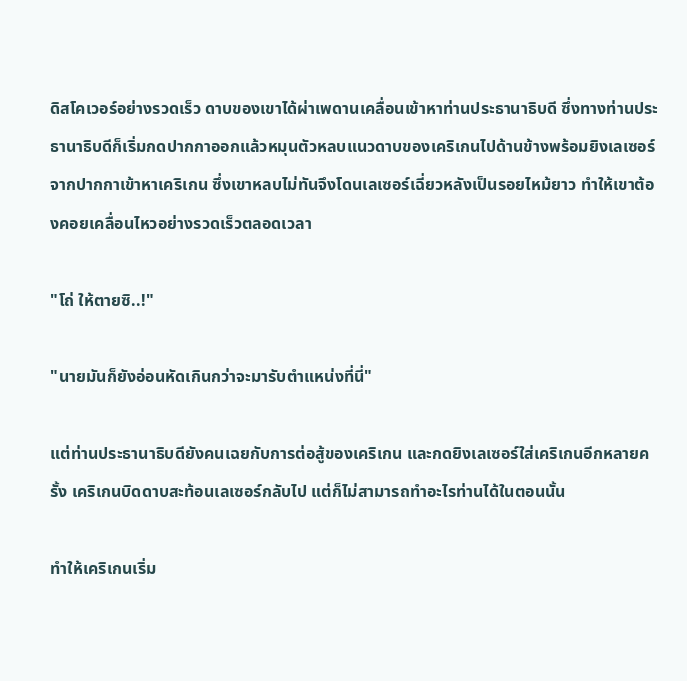ดิสโคเวอร์อย่างรวดเร็ว ดาบของเขาได้ผ่าเพดานเคลื่อนเข้าหาท่านประธานาธิบดี ซึ่งทางท่านประธานาธิบดีก็เริ่มกดปากกาออกแล้วหมุนตัวหลบแนวดาบของเคริเกนไปด้านข้างพร้อมยิงเลเซอร์จากปากกาเข้าหาเคริเกน ซึ่งเขาหลบไม่ทันจึงโดนเลเซอร์เฉี่ยวหลังเป็นรอยไหม้ยาว ทำให้เขาต้องคอยเคลื่อนไหวอย่างรวดเร็วตลอดเวลา

"โถ่ ให้ตายซิ..!"

"นายมันก็ยังอ่อนหัดเกินกว่าจะมารับตำแหน่งที่นี่"

แต่ท่านประธานาธิบดียังคนเฉยกับการต่อสู้ของเคริเกน และกดยิงเลเซอร์ใส่เคริเกนอีกหลายครั้ง เคริเกนบิดดาบสะท้อนเลเซอร์กลับไป แต่ก็ไม่สามารถทำอะไรท่านได้ในตอนนั้น

ทำให้เคริเกนเริ่ม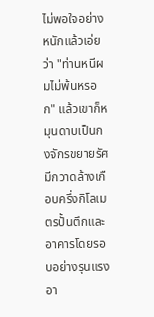ไม่พอใจอย่างหนักแล้วเอ่ยว่า "ท่านหนีผมไม่พ้นหรอก" แล้วเขาก็หมุนดาบเป็นกงจักรขยายรัศมีกวาดล้างเกือบครึ่งกิโลเมตรปั้นตึกและอาคารโดยรอบอย่างรุนแรง อา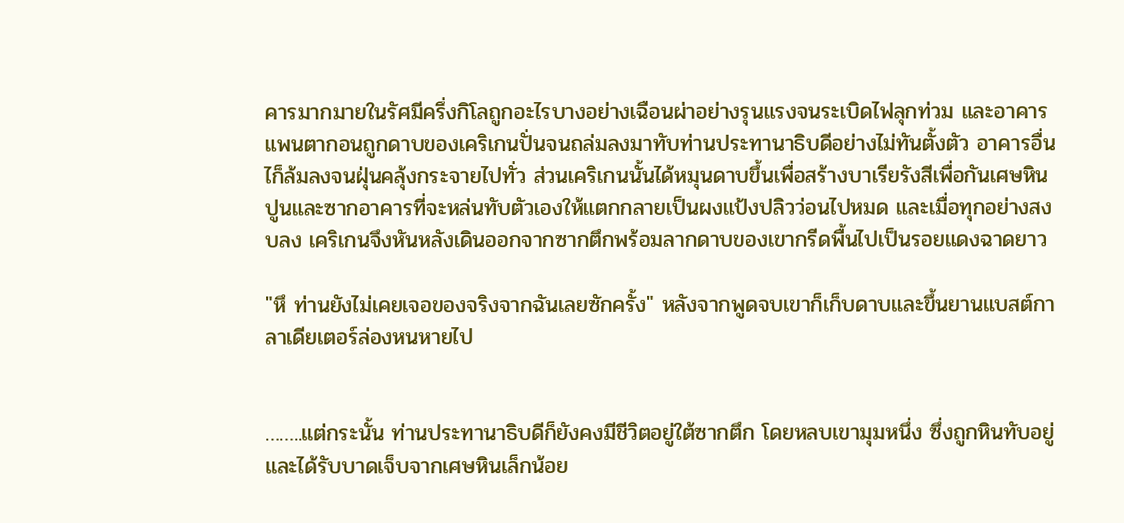คารมากมายในรัศมีครึ่งกิโลถูกอะไรบางอย่างเฉือนผ่าอย่างรุนแรงจนระเบิดไฟลุกท่วม และอาคารแพนตากอนถูกดาบของเคริเกนปั่นจนถล่มลงมาทับท่านประทานาธิบดีอย่างไม่ทันตั้งตัว อาคารอื่นไก็ล้มลงจนฝุ่นคลุ้งกระจายไปทั่ว ส่วนเคริเกนนั้นได้หมุนดาบขึ้นเพื่อสร้างบาเรียรังสีเพื่อกันเศษหิน ปูนและซากอาคารที่จะหล่นทับตัวเองให้แตกกลายเป็นผงแป้งปลิวว่อนไปหมด และเมื่อทุกอย่างสงบลง เคริเกนจึงหันหลังเดินออกจากซากตึกพร้อมลากดาบของเขากรีดพื้นไปเป็นรอยแดงฉาดยาว

"หึ ท่านยังไม่เคยเจอของจริงจากฉันเลยซักครั้ง" หลังจากพูดจบเขาก็เก็บดาบและขึ้นยานแบสต์กาลาเดียเตอร์ล่องหนหายไป


……..แต่กระนั้น ท่านประทานาธิบดีก็ยังคงมีชีวิตอยู่ใต้ซากตึก โดยหลบเขามุมหนึ่ง ซึ่งถูกหินทับอยู่และได้รับบาดเจ็บจากเศษหินเล็กน้อย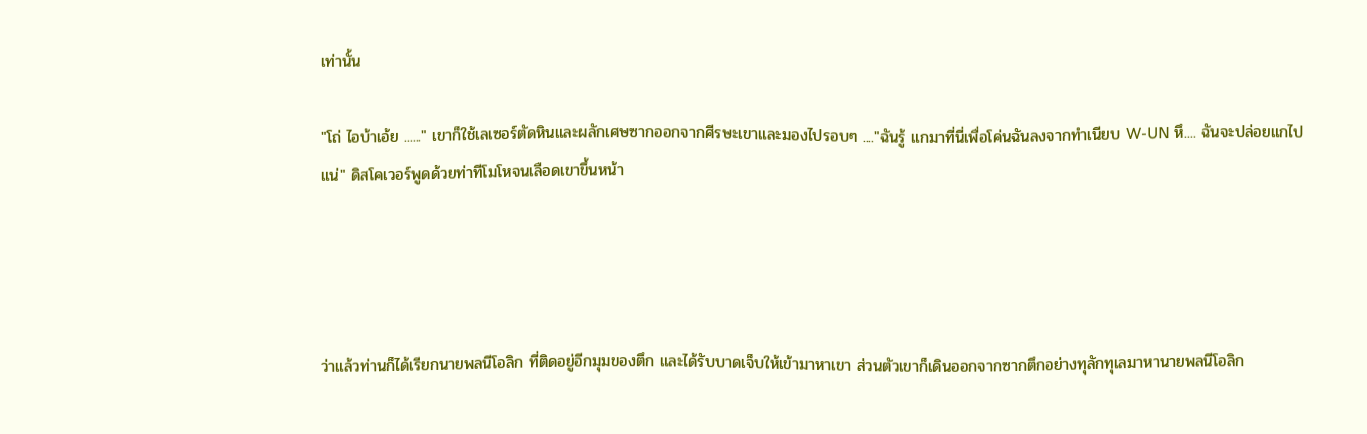เท่านั้น

"โถ่ ไอบ้าเอ้ย ......" เขาก็ใช้เลเซอร์ตัดหินและผลักเศษซากออกจากศีรษะเขาและมองไปรอบๆ ...."ฉันรู้ แกมาที่นี่เพื่อโค่นฉันลงจากทำเนียบ W-UN หึ.... ฉันจะปล่อยแกไปแน่" ดิสโคเวอร์พูดด้วยท่าทีโมโหจนเลือดเขาขึ้นหน้า




ว่าแล้วท่านก็ได้เรียกนายพลนีโอลิก ที่ติดอยู่อีกมุมของตึก และได้รับบาดเจ็บให้เข้ามาหาเขา ส่วนตัวเขาก็เดินออกจากซากตึกอย่างทุลักทุเลมาหานายพลนีโอลิก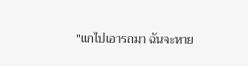"แกไปเอารถมา ฉันจะหาย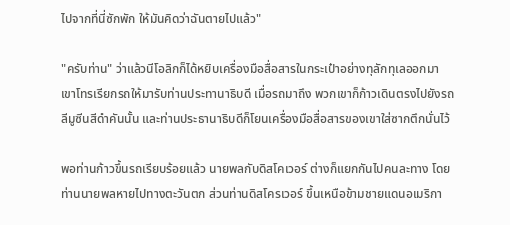ไปจากที่นี่ซักพัก ให้มันคิดว่าฉันตายไปแล้ว"

"ครับท่าน" ว่าแล้วนีโอลิกก็ได้หยิบเครื่องมือสื่อสารในกระเป๋าอย่างทุลักทุเลออกมา เขาโทรเรียกรถให้มารับท่านประทานาธิบดี เมื่อรถมาถึง พวกเขาก็ก้าวเดินตรงไปยังรถลีมูซีนสีดำคันนั้น และท่านประธานาธิบดีก็โยนเครื่องมือสื่อสารของเขาใส่ซากตึกนั่นไว้

พอท่านก้าวขึ้นรถเรียบร้อยแล้ว นายพลกับดิสโคเวอร์ ต่างก็แยกกันไปคนละทาง โดยท่านนายพลหายไปทางตะวันตก ส่วนท่านดิสโครเวอร์ ขึ้นเหนือข้ามชายแดนอเมริกา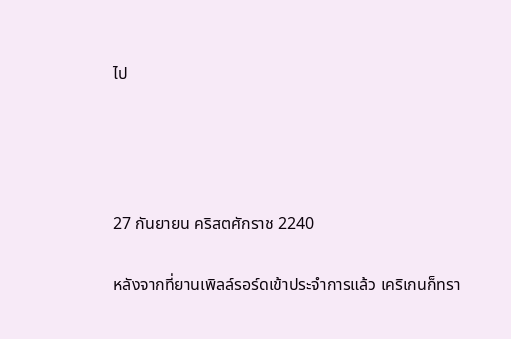ไป




27 กันยายน คริสตศักราช 2240

หลังจากที่ยานเพิลล์รอร์ดเข้าประจำการแล้ว เคริเกนก็ทรา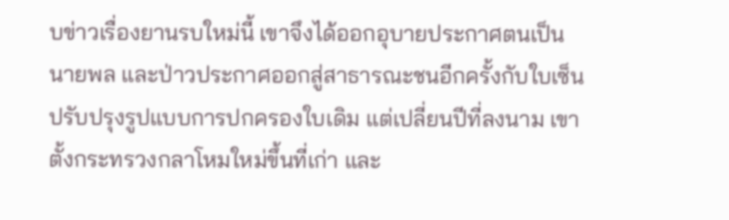บข่าวเรื่องยานรบใหม่นี้ เขาจึงได้ออกอุบายประกาศตนเป็นนายพล และป่าวประกาศออกสู่สาธารณะชนอีกครั้งกับใบเซ็นปรับปรุงรูปแบบการปกครองใบเดิม แต่เปลี่ยนปีที่ลงนาม เขาตั้งกระทรวงกลาโหมใหม่ขึ้นที่เก่า และ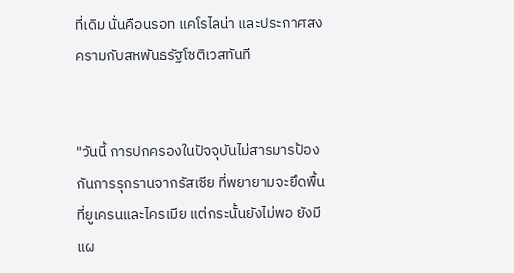ที่เดิม นั่นคือนรอท แคโรไลน่า และประกาศสงครามกับสหพันธรัฐโซติเวสทันที


"วันนี้ การปกครองในปัจจุบันไม่สารมารป้องกันการรุกรานจากรัสเซีย ที่พยายามจะยึดพื้นที่ยูเครนและไครเมีย แต่กระนั้นยังไม่พอ ยังมีแผ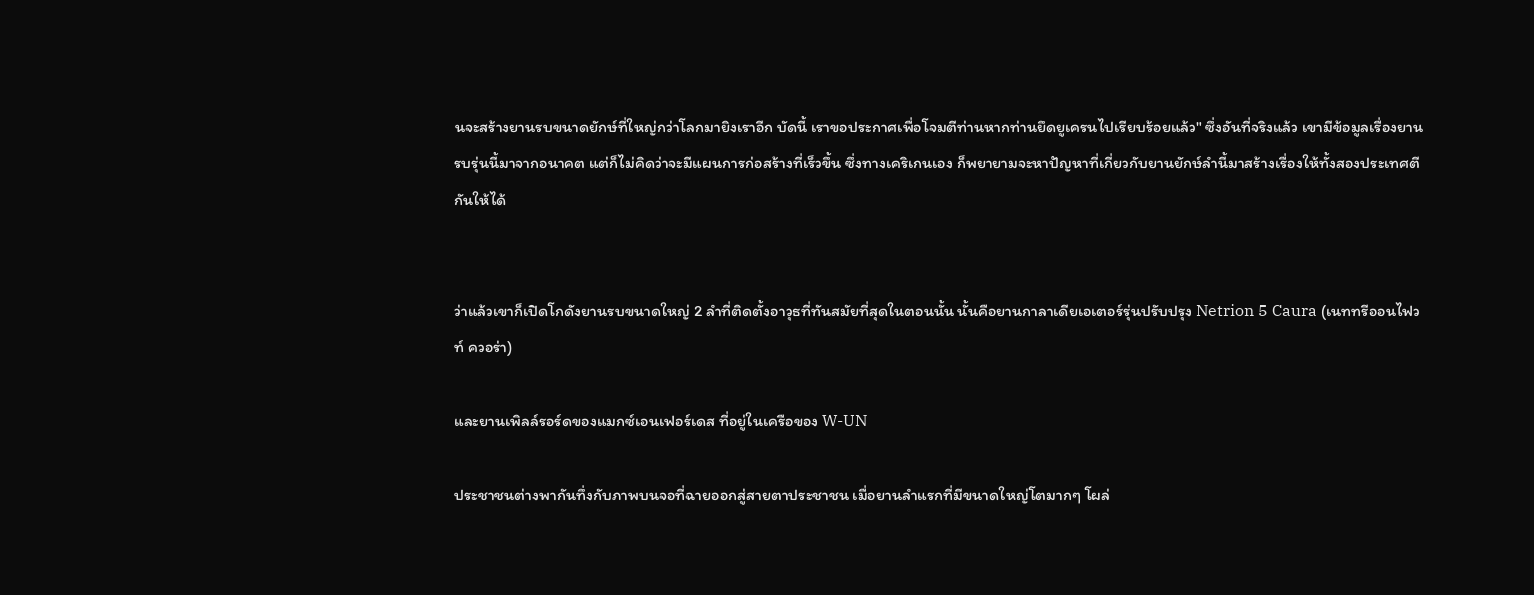นจะสร้างยานรบขนาดยักษ์ที่ใหญ่กว่าโลกมายิงเราอีก บัดนี้ เราขอประกาศเพื่อโจมตีท่านหากท่านยึดยูเครนไปเรียบร้อยแล้ว" ซึ่งอันที่จริงแล้ว เขามีข้อมูลเรื่องยานรบรุ่นนี้มาจากอนาคต แต่ก็ไม่คิดว่าจะมีแผนการก่อสร้างที่เร็วขึ้น ซึ่งทางเคริเกนเอง ก็พยายามจะหาปัญหาที่เกี่ยวกับยานยักษ์ลำนี้มาสร้างเรื่องให้ทั้งสองประเทศตีกันให้ได้


ว่าแล้วเขาก็เปิดโกดังยานรบขนาดใหญ่ 2 ลำที่ติดตั้งอาวุธที่ทันสมัยที่สุดในตอนนั้น นั้นคือยานกาลาเดียเอเตอร์รุ่นปรับปรุง Netrion 5 Caura (เนททรีออนไฟวท์ ควอร่า)

และยานเพิลล์รอร์ดของแมกซ์เอนเฟอร์เดส ที่อยู่ในเครือของ W-UN

ประชาชนต่างพากันทึ่งกับภาพบนจอที่ฉายออกสู่สายตาประชาชน เมื่อยานลำแรกที่มีขนาดใหญ่โตมากๆ โผล่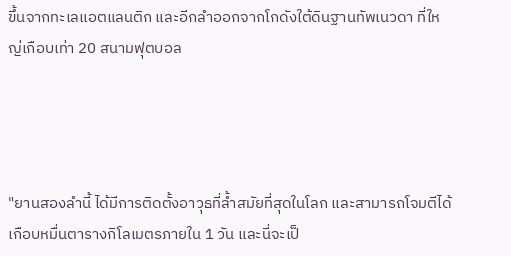ขึ้นจากทะเลแอตแลนติก และอีกลำออกจากโกดังใต้ดินฐานทัพเนวดา ที่ใหญ่เกือบเท่า 20 สนามฟุตบอล




"ยานสองลำนี้ ได้มีการติดตั้งอาวุธที่ล้ำสมัยที่สุดในโลก และสามารถโจมตีได้เกือบหมื่นตารางกิโลเมตรภายใน 1 วัน และนี่จะเป็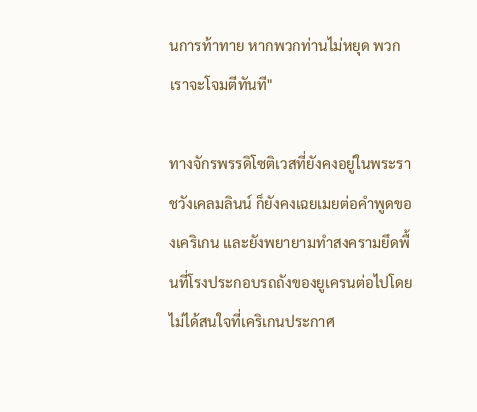นการท้าทาย หากพวกท่านไม่หยุด พวกเราจะโจมตีทันที"

ทางจักรพรรดิโซติเวสที่ยังคงอยู่ในพระราชวังเคลมลินน์ ก็ยังคงเฉยเมยต่อคำพูดของเคริเกน และยังพยายามทำสงครามยึดพื้นที่โรงประกอบรถถังของยูเครนต่อไปโดยไม่ได้สนใจที่เคริเกนประกาศ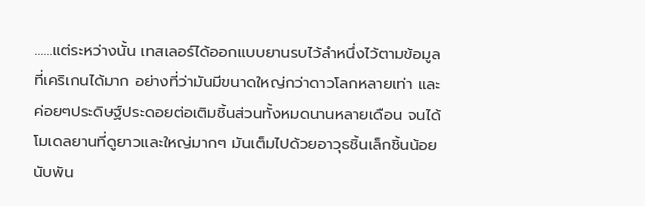……แต่ระหว่างนั้น เทสเลอร์ได้ออกแบบยานรบไว้ลำหนึ่งไว้ตามข้อมูลที่เคริเกนได้มาก อย่างที่ว่ามันมีขนาดใหญ่กว่าดาวโลกหลายเท่า และค่อยๆประดิษฐ์ประดอยต่อเติมชิ้นส่วนทั้งหมดนานหลายเดือน จนได้โมเดลยานที่ดูยาวและใหญ่มากๆ มันเต็มไปด้วยอาวุธชิ้นเล็กชิ้นน้อยนับพัน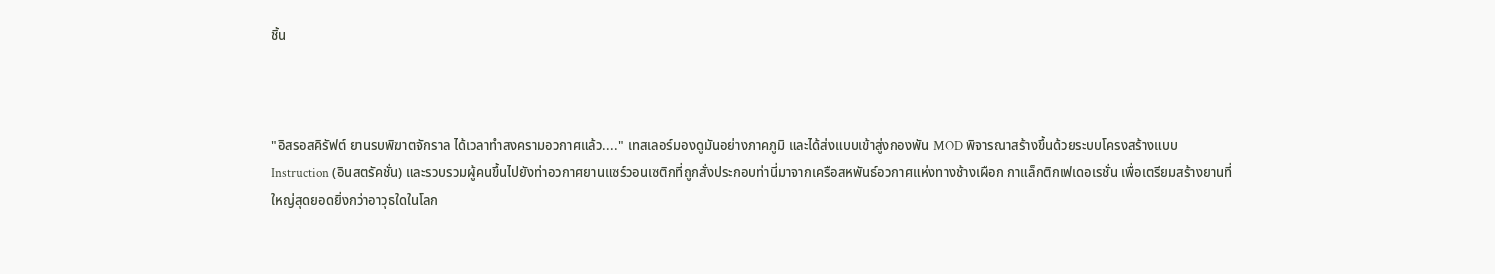ชิ้น



"อิสรอสคิรัฟต์ ยานรบพิฆาตจักราล ได้เวลาทำสงครามอวกาศแล้ว...." เทสเลอร์มองดูมันอย่างภาคภูมิ และได้ส่งแบบเข้าสู่งกองพัน MOD พิจารณาสร้างขึ้นด้วยระบบโครงสร้างแบบ Instruction (อินสตรัคชั่น) และรวบรวมผู้คนขึ้นไปยังท่าอวกาศยานแซร์วอนเซติกที่ถูกสั่งประกอบท่านี่มาจากเครือสหพันธ์อวกาศแห่งทางช้างเผือก กาแล็กติกเฟเดอเรชั่น เพื่อเตรียมสร้างยานที่ใหญ่สุดยอดยิ่งกว่าอาวุธใดในโลก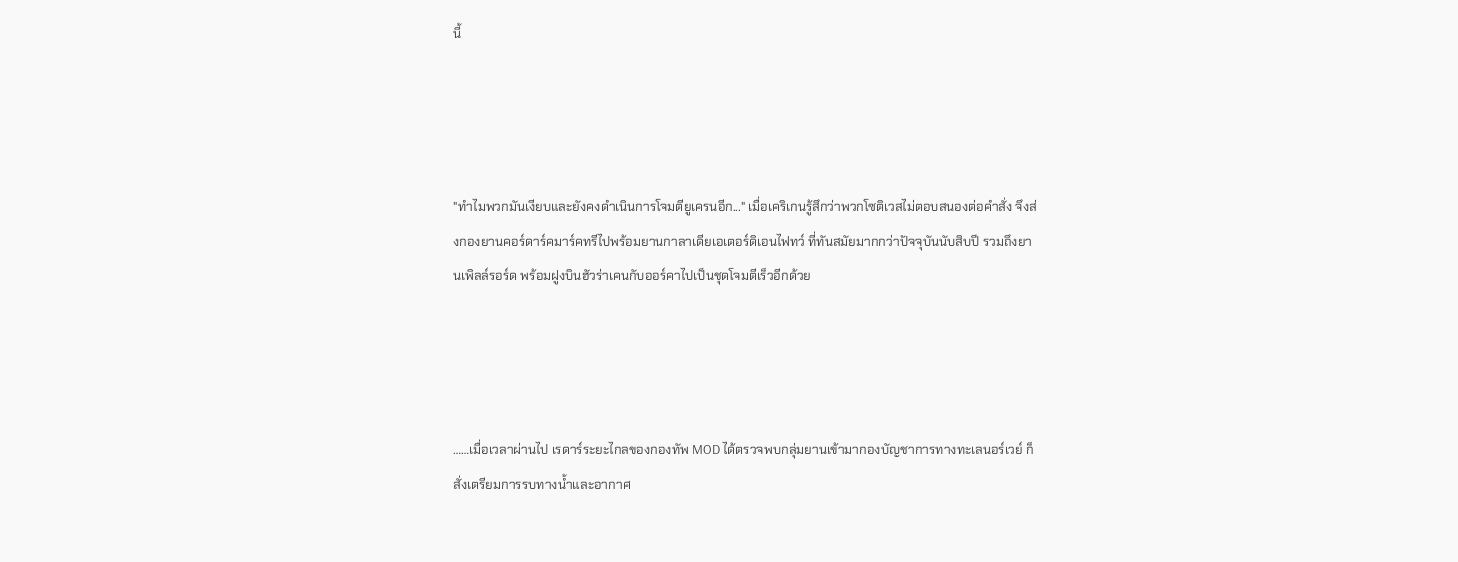นี้




"ทำไมพวกมันเงียบและยังคงดำเนินการโจมตียูเครนอีก..." เมื่อเคริเกนรู้สึกว่าพวกโซติเวสไม่ตอบสนองต่อคำสั่ง จึงส่งกองยานคอร์ดาร์คมาร์คทรีไปพร้อมยานกาลาเดียเอเตอร์ดิเอนไฟทว์ ที่ทันสมัยมากกว่าปัจจุบันนับสิบปี รวมถึงยานเพิลล์รอร์ด พร้อมฝูงบินฮัวร่าเคนกับออร์คาไปเป็นชุดโจมตีเร็วอีกด้วย




……เมื่อเวลาผ่านไป เรดาร์ระยะไกลของกองทัพ MOD ได้ตรวจพบกลุ่มยานเข้ามากองบัญชาการทางทะเลนอร์เวย์ ก็สั่งเตรียมการรบทางน้ำและอากาศ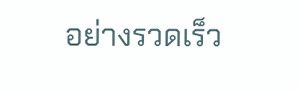อย่างรวดเร็ว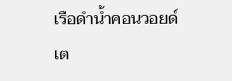เรือดำน้ำคอนวอยด์เต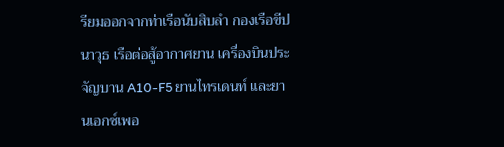รียมออกจากท่าเรือนับสิบลำ กองเรือขีปนาวุธ เรือต่อสู้อากาศยาน เครื่องบินประจัญบาน A10-F5 ยานไทรเดนท์ และยานเอกซ์เพอ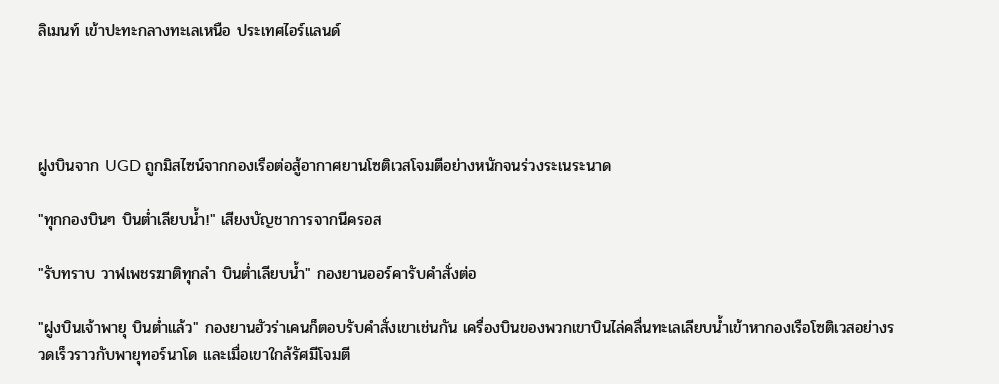ลิเมนท์ เข้าปะทะกลางทะเลเหนือ ประเทศไอร์แลนด์




ฝูงบินจาก UGD ถูกมิสไซน์จากกองเรือต่อสู้อากาศยานโซติเวสโจมตีอย่างหนักจนร่วงระเนระนาด

"ทุกกองบินๆ บินต่ำเลียบน้ำ!" เสียงบัญชาการจากนีครอส

"รับทราบ วาฬเพชรฆาติทุกลำ บินต่ำเลียบน้ำ" กองยานออร์คารับคำสั่งต่อ

"ฝูงบินเจ้าพายุ บินต่ำแล้ว" กองยานฮัวร่าเคนก็ตอบรับคำสั่งเขาเช่นกัน เครื่องบินของพวกเขาบินไล่คลื่นทะเลเลียบน้ำเข้าหากองเรือโซติเวสอย่างรวดเร็วราวกับพายุทอร์นาโด และเมื่อเขาใกล้รัศมีโจมตี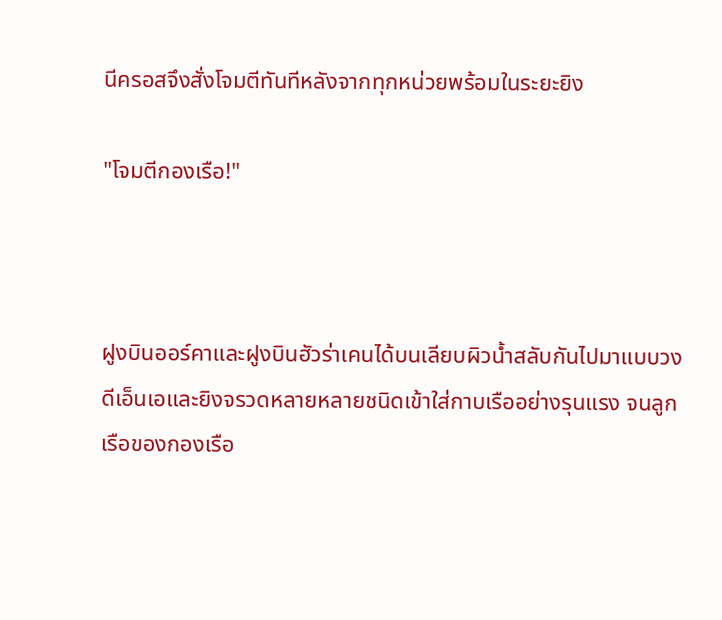นีครอสจึงสั่งโจมตีทันทีหลังจากทุกหน่วยพร้อมในระยะยิง

"โจมตีกองเรือ!"



ฝูงบินออร์คาและฝูงบินฮัวร่าเคนได้บนเลียบผิวน้ำสลับกันไปมาแบบวงดีเอ็นเอและยิงจรวดหลายหลายชนิดเข้าใส่กาบเรืออย่างรุนแรง จนลูกเรือของกองเรือ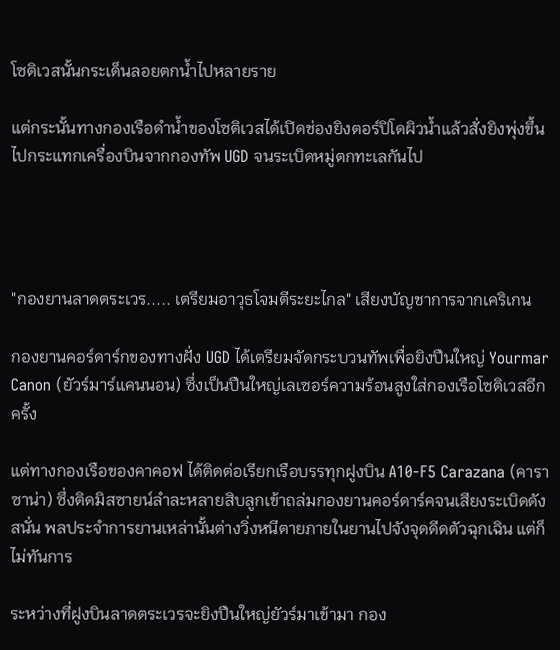โซติเวสนั้นกระเด็นลอยตกน้ำไปหลายราย

แต่กระนั้นทางกองเรือดำน้ำของโซติเวสได้เปิดช่องยิงตอร์ปิโดผิวน้ำแล้วสั่งยิงพุ่งขึ้นไปกระแทกเครื่องบินจากกองทัพ UGD จนระเบิดหมู่ตกทะเลกันไป




"กองยานลาดตระเวร..... เตรียมอาวุธโจมตีระยะไกล" เสียงบัญชาการจากเคริเกน

กองยานคอร์ดาร์กของทางฝั่ง UGD ได้เตรียมจัดกระบวนทัพเพื่อยิงปืนใหญ่ Yourmar Canon (ยัวร์มาร์แคนนอน) ซึ่งเป็นปืนใหญ่เลเซอร์ความร้อนสูงใส่กองเรือโซติเวสอีกครั้ง

แต่ทางกองเรือของคาคอฟ ได้ติดต่อเรียกเรือบรรทุกฝูงบิน A10-F5 Carazana (คาราซาน่า) ซึ่งติดมิสซายน์ลำละหลายสิบลูกเข้าถล่มกองยานคอร์ดาร์คจนเสียงระเบิดดังสนั่น พลประจำการยานเหล่านั้นต่างวิ่งหนีตายภายในยานไปจังจุดดีดตัวฉุกเฉิน แต่ก็ไม่ทันการ

ระหว่างที่ฝูงบินลาดตระเวรจะยิงปืนใหญ่ยัวร์มาเข้ามา กอง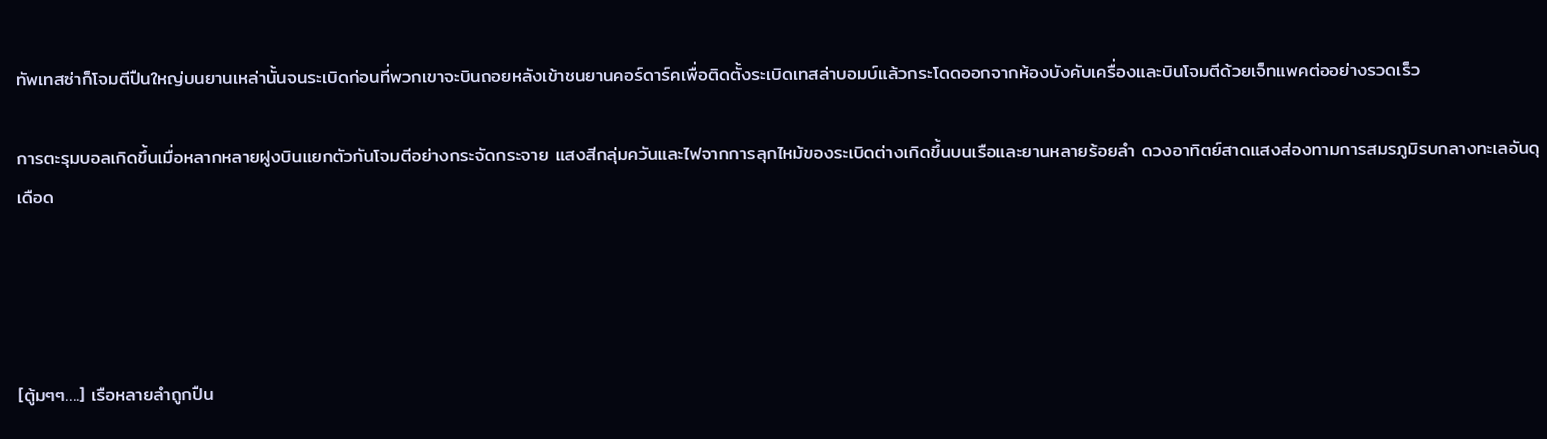ทัพเทสซ่าก็โจมตีปืนใหญ่บนยานเหล่านั้นจนระเบิดก่อนที่พวกเขาจะบินถอยหลังเข้าชนยานคอร์ดาร์คเพื่อติดตั้งระเบิดเทสล่าบอมบ์แล้วกระโดดออกจากห้องบังคับเครื่องและบินโจมตีด้วยเจ็ทแพคต่ออย่างรวดเร็ว

การตะรุมบอลเกิดขึ้นเมื่อหลากหลายฝูงบินแยกตัวกันโจมตีอย่างกระจัดกระจาย แสงสีกลุ่มควันและไฟจากการลุกไหม้ของระเบิดต่างเกิดขึ้นบนเรือและยานหลายร้อยลำ ดวงอาทิตย์สาดแสงส่องทามการสมรภูมิรบกลางทะเลอันดุเดือด




[ตู้มๆๆ….] เรือหลายลำถูกปืน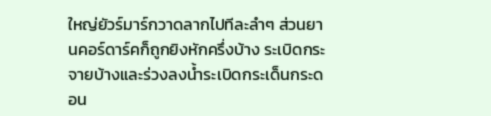ใหญ่ยัวร์มาร์กวาดลากไปทีละลำๆ ส่วนยานคอร์ดาร์คก็ถูกยิงหักครึ่งบ้าง ระเบิดกระจายบ้างและร่วงลงน้ำระเบิดกระเด็นกระดอน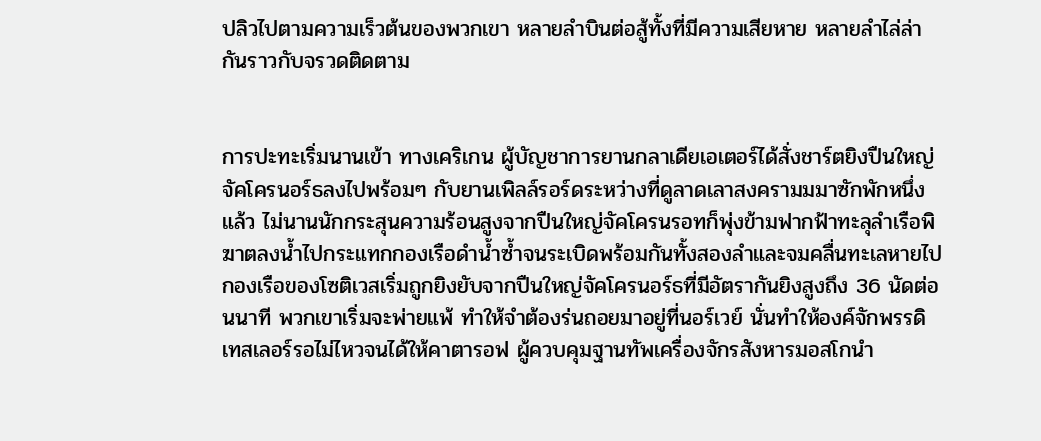ปลิวไปตามความเร็วต้นของพวกเขา หลายลำบินต่อสู้ทั้งที่มีความเสียหาย หลายลำไล่ล่ากันราวกับจรวดติดตาม


การปะทะเริ่มนานเข้า ทางเคริเกน ผู้บัญชาการยานกลาเดียเอเตอร์ได้สั่งชาร์ตยิงปืนใหญ่จัคโครนอร์ธลงไปพร้อมๆ กับยานเพิลล์รอร์ดระหว่างที่ดูลาดเลาสงครามมมาซักพักหนึ่งแล้ว ไม่นานนักกระสุนความร้อนสูงจากปืนใหญ่จัคโครนรอทก็พุ่งข้ามฟากฟ้าทะลุลำเรือพิฆาตลงน้ำไปกระแทกกองเรือดำน้ำซ้ำจนระเบิดพร้อมกันทั้งสองลำและจมคลื่นทะเลหายไป กองเรือของโซติเวสเริ่มถูกยิงยับจากปืนใหญ่จัคโครนอร์ธที่มีอัตรากันยิงสูงถึง 36 นัดต่อนนาที พวกเขาเริ่มจะพ่ายแพ้ ทำให้จำต้องร่นถอยมาอยู่ที่นอร์เวย์ นั่นทำให้องค์จักพรรดิเทสเลอร์รอไม่ไหวจนได้ให้คาตารอฟ ผู้ควบคุมฐานทัพเครื่องจักรสังหารมอสโกนำ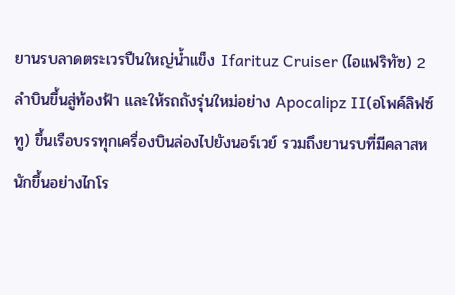ยานรบลาดตระเวรปืนใหญ่น้ำแข็ง Ifarituz Cruiser (ไอแฟริทัซ) 2 ลำบินขึ้นสู่ท้องฟ้า และให้รถถังรุ่นใหม่อย่าง Apocalipz II(อโพค์ลิฟซ์ ทู) ขึ้นเรือบรรทุกเครื่องบินล่องไปยังนอร์เวย์ รวมถึงยานรบที่มีคลาสหนักขึ้นอย่างไกโร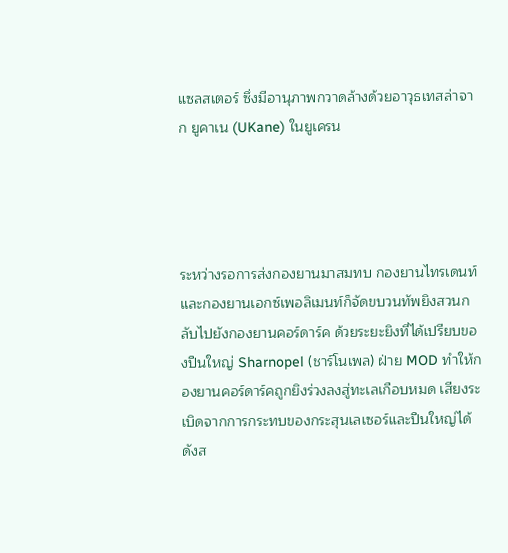แซลสเตอร์ ซึ่งมีอานุภาพกวาดล้างด้วยอาวุธเทสล่าจาก ยูคาเน (UKane) ในยูเครน




ระหว่างรอการส่งกองยานมาสมทบ กองยานไทรเดนท์และกองยานเอกซ์เพอลิเมนท์ก็จัดขบวนทัพยิงสวนกลับไปยังกองยานคอร์ดาร์ค ด้วยระยะยิงที่ได้เปรียบของปืนใหญ่ Sharnopel (ชาร์โนเพล) ฝ่าย MOD ทำให้กองยานคอร์ดาร์คถูกยิงร่วงลงสู่ทะเลเกือบหมด เสียงระเบิดจากการกระทบของกระสุนเลเซอร์และปืนใหญ่ได้ดังส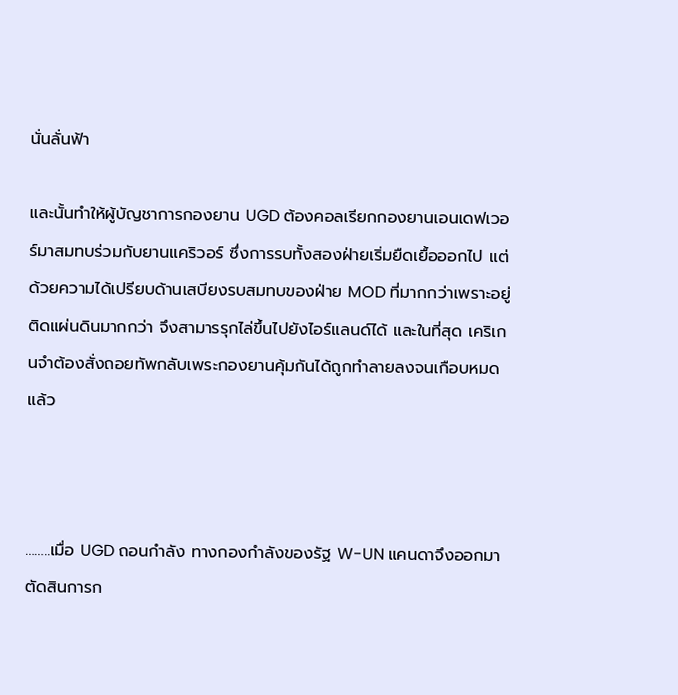นั่นลั่นฟ้า

และนั้นทำให้ผู้บัญชาการกองยาน UGD ต้องคอลเรียกกองยานเอนเดฟเวอร์มาสมทบร่วมกับยานแคริวอร์ ซึ่งการรบทั้งสองฝ่ายเริ่มยืดเยื้อออกไป แต่ด้วยความได้เปรียบด้านเสบียงรบสมทบของฝ่าย MOD ที่มากกว่าเพราะอยู่ติดแผ่นดินมากกว่า จึงสามารรุกไล่ขึ้นไปยังไอร์แลนด์ได้ และในที่สุด เคริเกนจำต้องสั่งถอยทัพกลับเพระกองยานคุ้มกันได้ถูกทำลายลงจนเกือบหมดแล้ว



……..เมื่อ UGD ถอนกำลัง ทางกองกำลังของรัฐ W-UN แคนดาจึงออกมาตัดสินการก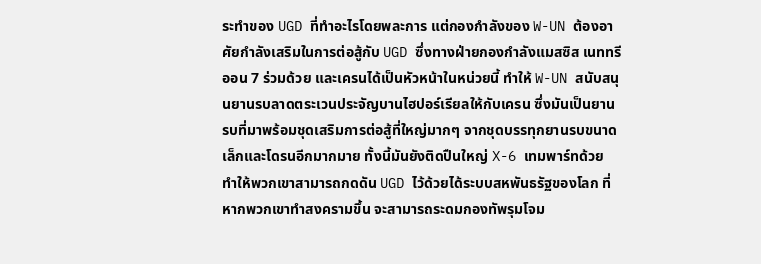ระทำของ UGD ที่ทำอะไรโดยพละการ แต่กองกำลังของ W-UN ต้องอาศัยกำลังเสริมในการต่อสู้กับ UGD ซึ่งทางฝ่ายกองกำลังแมสซิส เนททรีออน 7 ร่วมด้วย และเครนได้เป็นหัวหน้าในหน่วยนี้ ทำให้ W-UN สนับสนุนยานรบลาดตระเวนประจัญบานไฮปอร์เรียลให้กับเครน ซึ่งมันเป็นยานรบที่มาพร้อมชุดเสริมการต่อสู้ที่ใหญ่มากๆ จากชุดบรรทุกยานรบขนาดเล็กและโดรนอีกมากมาย ทั้งนี้มันยังติดปืนใหญ่ X-6 เทมพาร์ทด้วย ทำให้พวกเขาสามารถกดดัน UGD ไว้ด้วยได้ระบบสหพันธรัฐของโลก ที่หากพวกเขาทำสงครามขึ้น จะสามารถระดมกองทัพรุมโจม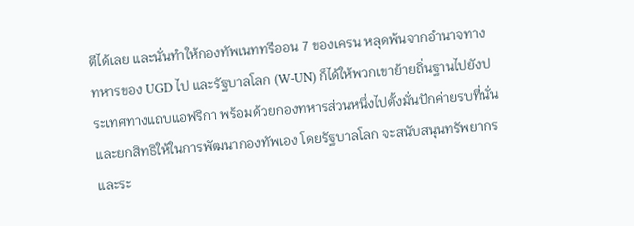ตีได้เลย และนั่นทำให้กองทัพเนททรีออน 7 ของเครน หลุดพ้นจากอำนาจทางทหารของ UGD ไป และรัฐบาลโลก (W-UN) ก็ได้ให้พวกเขาย้ายถิ่นฐานไปยังประเทศทางแถบแอฟริกา พร้อมด้วยกองทหารส่วนหนึ่งไปตั้งมั่นปักค่ายรบที่นั่น และยกสิทธิให้ในการพัฒนากองทัพเอง โดยรัฐบาลโลก จะสนับสนุนทรัพยากรและระ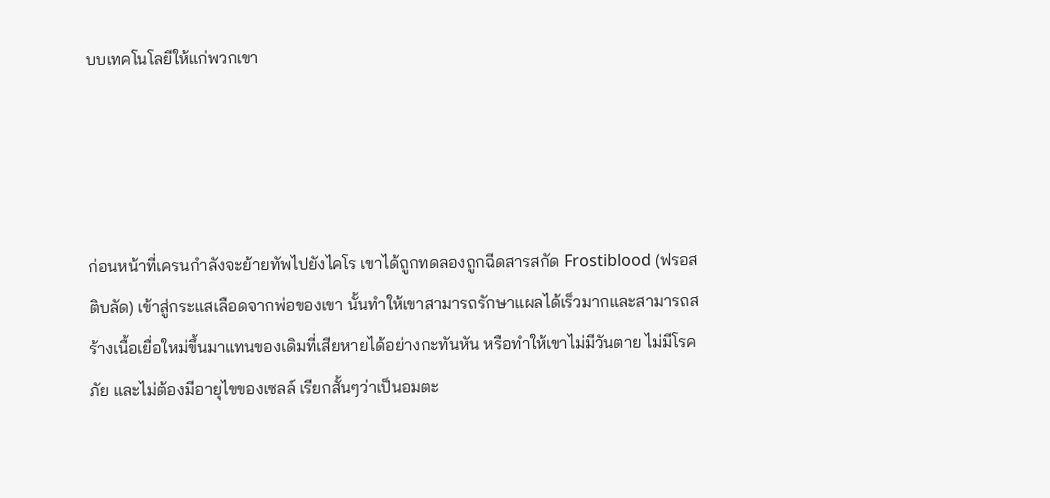บบเทคโนโลยีให้แก่พวกเขา




ก่อนหน้าที่เครนกำลังจะย้ายทัพไปยังไคโร เขาได้ถูกทดลองถูกฉีดสารสกัด Frostiblood (ฟรอสติบลัด) เข้าสู่กระแสเลือดจากพ่อของเขา นั้นทำให้เขาสามารถรักษาแผลได้เร็วมากและสามารถสร้างเนื้อเยื่อใหม่ขึ้นมาแทนของเดิมที่เสียหายได้อย่างกะทันหัน หรือทำให้เขาไม่มีวันตาย ไม่มีโรคภัย และไม่ต้องมีอายุไขของเซลล์ เรียกสั้นๆว่าเป็นอมตะ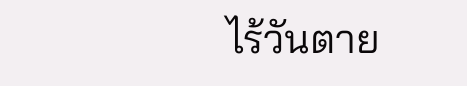ไร้วันตาย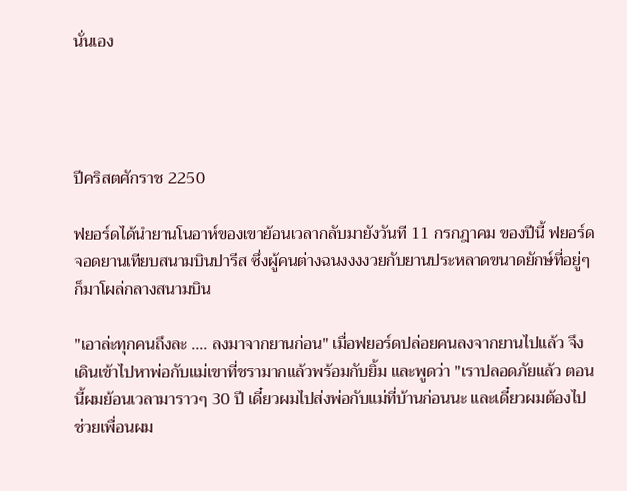นั่นเอง




ปีคริสตศักราช 2250

ฟยอร์ดได้นำยานโนอาห์ของเขาย้อนเวลากลับมายังวันที 11 กรกฎาคม ของปีนี้ ฟยอร์ดจอดยานเทียบสนามบินปารีส ซึ่งผู้คนต่างฉนงงงงวยกับยานประหลาดขนาดยักษ์ที่อยู่ๆ ก็มาโผล่กลางสนามบิน

"เอาล่ะทุกคนถึงละ .... ลงมาจากยานก่อน" เมื่อฟยอร์ดปล่อยคนลงจากยานไปแล้ว จึงเดินเข้าไปหาพ่อกับแม่เขาที่ชรามากแล้วพร้อมกับยิ้ม และพูดว่า "เราปลอดภัยแล้ว ตอนนี้ผมย้อนเวลามาราวๆ 30 ปี เดี๋ยวผมไปส่งพ่อกับแม่ที่บ้านก่อนนะ และเดี๋ยวผมต้องไปช่วยเพื่อนผม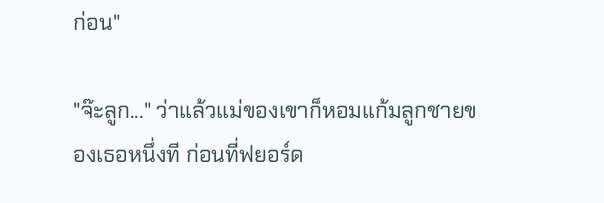ก่อน"

"จ๊ะลูก..." ว่าแล้วแม่ของเขาก็หอมแก้มลูกชายของเธอหนึ่งที ก่อนที่ฟยอร์ด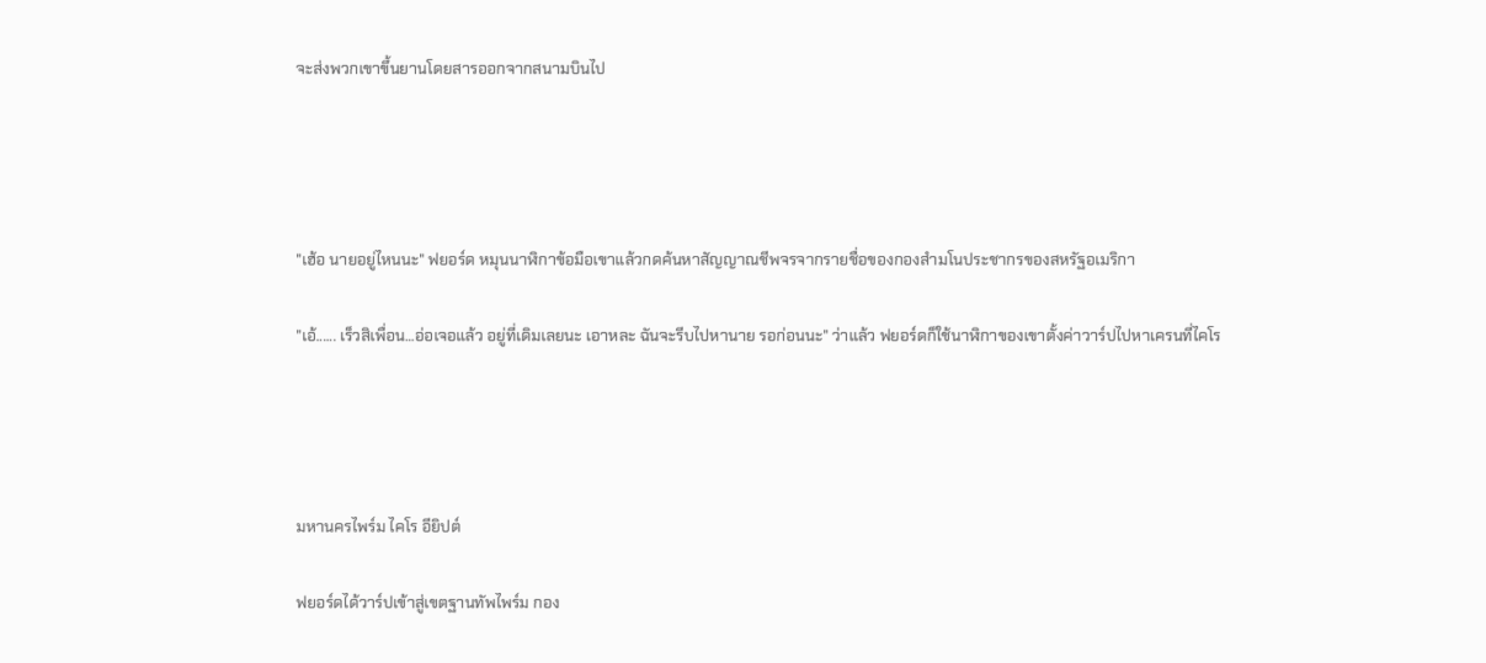จะส่งพวกเขาขึ้นยานโดยสารออกจากสนามบินไป




"เฮ้อ นายอยู่ไหนนะ" ฟยอร์ด หมุนนาฬิกาข้อมือเขาแล้วกดค้นหาสัญญาณชีพจรจากรายชื่อของกองสำมโนประชากรของสหรัฐอเมริกา

"เอ้...... เร็วสิเพื่อน...อ่อเจอแล้ว อยู่ที่เดิมเลยนะ เอาหละ ฉันจะรีบไปหานาย รอก่อนนะ" ว่าแล้ว ฟยอร์ดก็ใช้นาฬิกาของเขาตั้งค่าวาร์ปไปหาเครนที่ไคโร




มหานครไพร์ม ไคโร อียิปต์

ฟยอร์ดได้วาร์ปเข้าสู่เขตฐานทัพไพร์ม กอง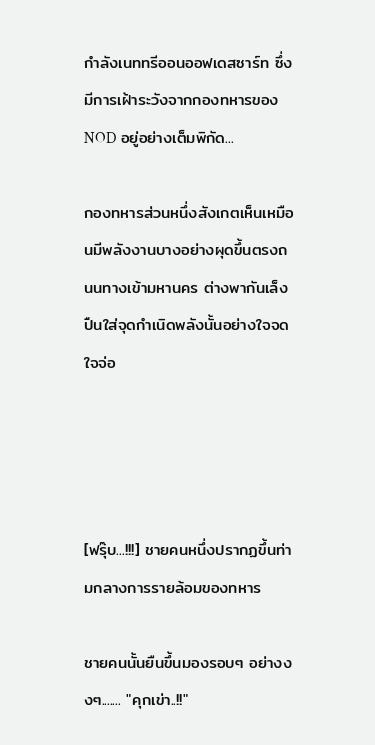กำลังเนททรีออนออฟเดสซาร์ท ซึ่งมีการเฝ้าระวังจากกองทหารของ NOD อยู่อย่างเต็มพิกัด...

กองทหารส่วนหนึ่งสังเกตเห็นเหมือนมีพลังงานบางอย่างผุดขึ้นตรงถนนทางเข้ามหานคร ต่างพากันเล็งปืนใส่จุดกำเนิดพลังนั้นอย่างใจจดใจจ่อ




[ฟรุ๊บ...!!!] ชายคนหนึ่งปรากฏขึ้นท่ามกลางการรายล้อมของทหาร

ชายคนนั้นยืนขึ้นมองรอบๆ อย่างงงๆ....... "คุกเข่า..!!"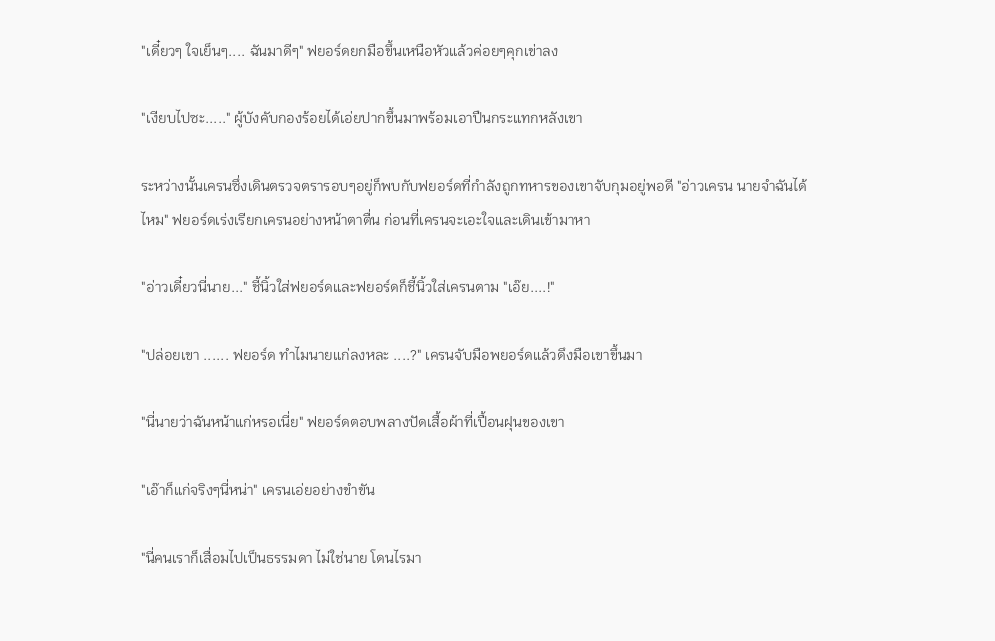"เดี๋ยวๆ ใจเย็นๆ.... ฉันมาดีๆ" ฟยอร์ดยกมือขึ้นเหนือหัวแล้วค่อยๆคุกเข่าลง

"เงียบไปซะ....." ผู้บังคับกองร้อยได้เอ่ยปากขึ้นมาพร้อมเอาปืนกระแทกหลังเขา

ระหว่างนั้นเครนซึ่งเดินตรวจตรารอบๆอยู่ก็พบกับฟยอร์ดที่กำลังถูกทหารของเขาจับกุมอยู่พอดี "อ่าวเครน นายจำฉันได้ไหม" ฟยอร์ดเร่งเรียกเครนอย่างหน้าตาตื่น ก่อนที่เครนจะเอะใจและเดินเข้ามาหา

"อ่าวเดี๋ยวนี่นาย..." ชี้นิ้วใส่ฟยอร์ดและฟยอร์ดก็ชี้นิ้วใส่เครนตาม "เอ๊ย....!"

"ปล่อยเขา ...... ฟยอร์ด ทำไมนายแก่ลงหละ ....?" เครนจับมือพยอร์ดแล้วดึงมือเขาขึ้นมา

"นี่นายว่าฉันหน้าแก่หรอเนี่ย" ฟยอร์ดตอบพลางปัดเสื้อผ้าที่เปื้อนฝุนของเขา

"เอ๊าก็แก่จริงๆนี่หน่า" เครนเอ่ยอย่างขำขัน

"นี่คนเราก็เสื่อมไปเป็นธรรมดา ไม่ใช่นาย โดนไรมา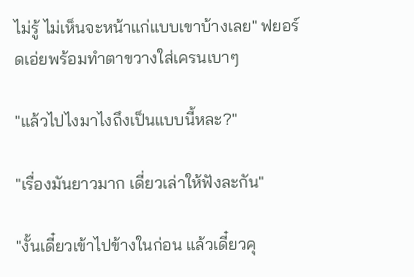ไม่รู้ ไม่เห็นจะหน้าแก่แบบเขาบ้างเลย" ฟยอร์ดเอ่ยพร้อมทำตาขวางใส่เครนเบาๆ

"แล้วไปไงมาไงถึงเป็นแบบนี้หละ?"

"เรื่องมันยาวมาก เดี่ยวเล่าให้ฟังละกัน"

"งั้นเดี๋ยวเข้าไปข้างในก่อน แล้วเดี๋ยวคุ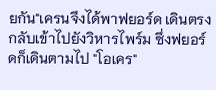ยกัน"เครนจึงได้พาฟยอร์ด เดินตรงกลับเข้าไปยังวิหารไพร์ม ซึ่งฟยอร์ดก็เดินตามไป "โอเคร"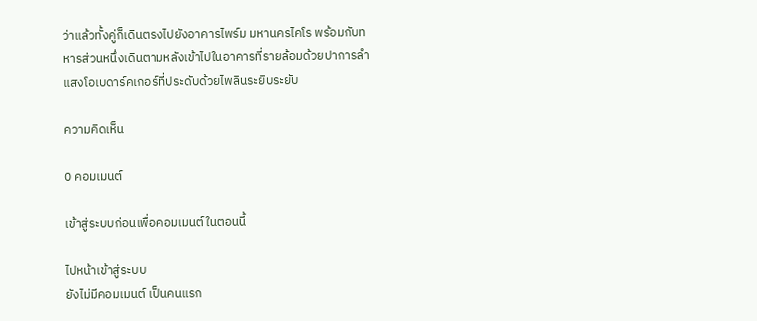ว่าแล้วทั้งคู่ก็เดินตรงไปยังอาคารไพร์ม มหานครไคโร พร้อมกับทหารส่วนหนึ่งเดินตามหลังเข้าไปในอาคารที่รายล้อมด้วยปาการลำแสงโอเบดาร์คเกอร์ที่ประดับด้วยไพลินระยิบระยับ

ความคิดเห็น

0 คอมเมนต์

เข้าสู่ระบบก่อนเพื่อคอมเมนต์ในตอนนี้

ไปหน้าเข้าสู่ระบบ
ยังไม่มีคอมเมนต์ เป็นคนแรก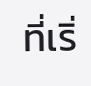ที่เริ่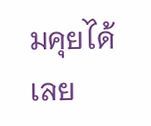มคุยได้เลย